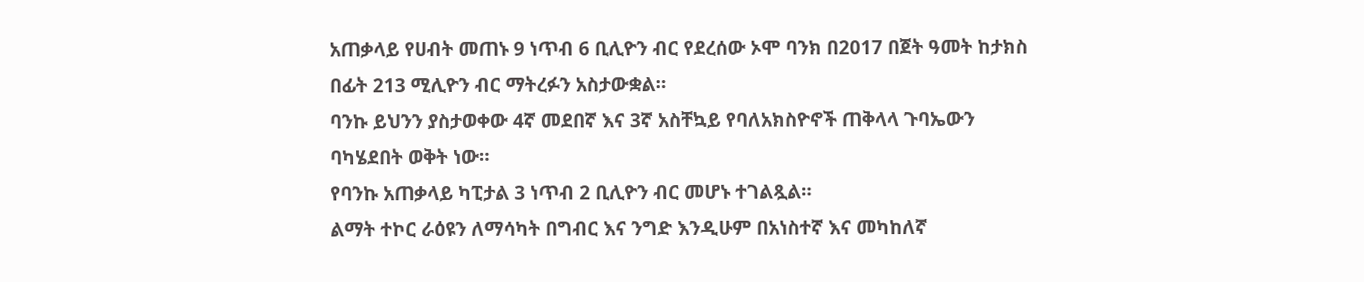አጠቃላይ የሀብት መጠኑ 9 ነጥብ 6 ቢሊዮን ብር የደረሰው ኦሞ ባንክ በ2017 በጀት ዓመት ከታክስ በፊት 213 ሚሊዮን ብር ማትረፉን አስታውቋል።
ባንኩ ይህንን ያስታወቀው 4ኛ መደበኛ እና 3ኛ አስቸኳይ የባለአክስዮኖች ጠቅላላ ጉባኤውን ባካሄደበት ወቅት ነው።
የባንኩ አጠቃላይ ካፒታል 3 ነጥብ 2 ቢሊዮን ብር መሆኑ ተገልጿል።
ልማት ተኮር ራዕዩን ለማሳካት በግብር እና ንግድ እንዲሁም በአነስተኛ እና መካከለኛ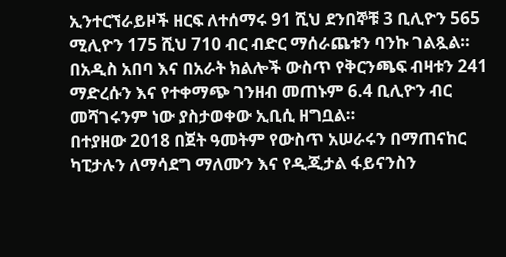ኢንተርኘራይዞች ዘርፍ ለተሰማሩ 91 ሺህ ደንበኞቹ 3 ቢሊዮን 565 ሚሊዮን 175 ሺህ 710 ብር ብድር ማሰራጨቱን ባንኩ ገልጿል።
በአዲስ አበባ እና በአራት ክልሎች ውስጥ የቅርንጫፍ ብዛቱን 241 ማድረሱን እና የተቀማጭ ገንዘብ መጠኑም 6.4 ቢሊዮን ብር መሻገሩንም ነው ያስታወቀው ኢቢሲ ዘግቧል።
በተያዘው 2018 በጀት ዓመትም የውስጥ አሠራሩን በማጠናከር ካፒታሉን ለማሳደግ ማለሙን እና የዲጂታል ፋይናንስን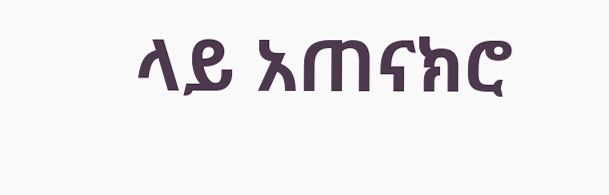ላይ አጠናክሮ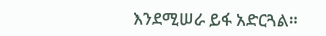እንደሚሠራ ይፋ አድርጓል።